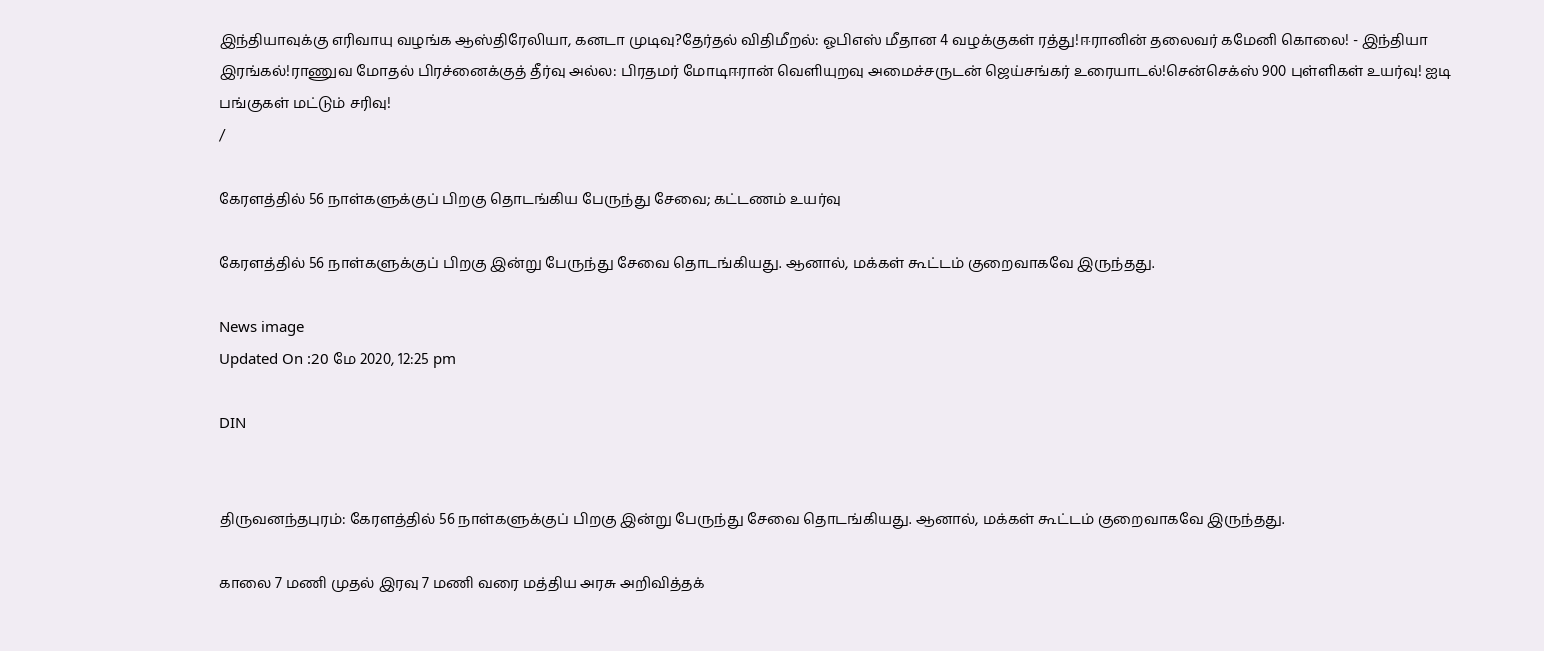இந்தியாவுக்கு எரிவாயு வழங்க ஆஸ்திரேலியா, கனடா முடிவு?தேர்தல் விதிமீறல்: ஓபிஎஸ் மீதான 4 வழக்குகள் ரத்து!ஈரானின் தலைவர் கமேனி கொலை! - இந்தியா இரங்கல்!ராணுவ மோதல் பிரச்னைக்குத் தீர்வு அல்ல: பிரதமர் மோடிஈரான் வெளியுறவு அமைச்சருடன் ஜெய்சங்கர் உரையாடல்!சென்செக்ஸ் 900 புள்ளிகள் உயர்வு! ஐடி பங்குகள் மட்டும் சரிவு!
/

கேரளத்தில் 56 நாள்களுக்குப் பிறகு தொடங்கிய பேருந்து சேவை; கட்டணம் உயர்வு

கேரளத்தில் 56 நாள்களுக்குப் பிறகு இன்று பேருந்து சேவை தொடங்கியது. ஆனால், மக்கள் கூட்டம் குறைவாகவே இருந்தது.

News image
Updated On :20 மே 2020, 12:25 pm

DIN


திருவனந்தபுரம்: கேரளத்தில் 56 நாள்களுக்குப் பிறகு இன்று பேருந்து சேவை தொடங்கியது. ஆனால், மக்கள் கூட்டம் குறைவாகவே இருந்தது.

காலை 7 மணி முதல் இரவு 7 மணி வரை மத்திய அரசு அறிவித்தக்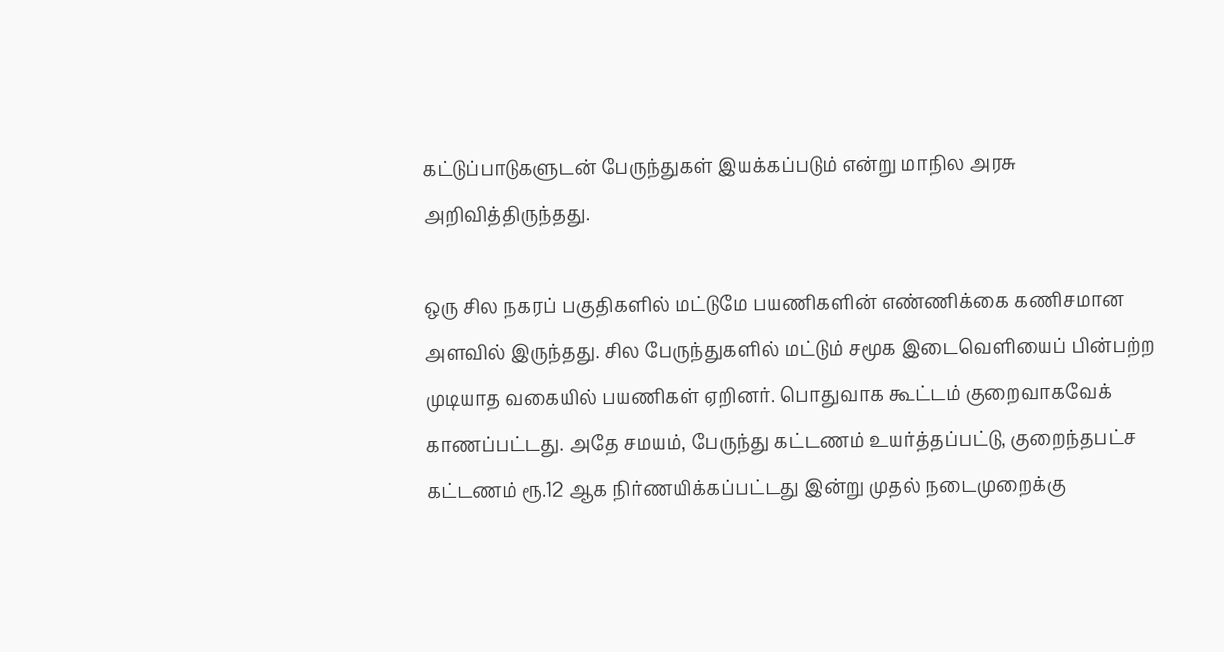கட்டுப்பாடுகளுடன் பேருந்துகள் இயக்கப்படும் என்று மாநில அரசு அறிவித்திருந்தது.

ஒரு சில நகரப் பகுதிகளில் மட்டுமே பயணிகளின் எண்ணிக்கை கணிசமான அளவில் இருந்தது. சில பேருந்துகளில் மட்டும் சமூக இடைவெளியைப் பின்பற்ற முடியாத வகையில் பயணிகள் ஏறினர். பொதுவாக கூட்டம் குறைவாகவேக் காணப்பட்டது. அதே சமயம், பேருந்து கட்டணம் உயர்த்தப்பட்டு, குறைந்தபட்ச கட்டணம் ரூ.12 ஆக நிர்ணயிக்கப்பட்டது இன்று முதல் நடைமுறைக்கு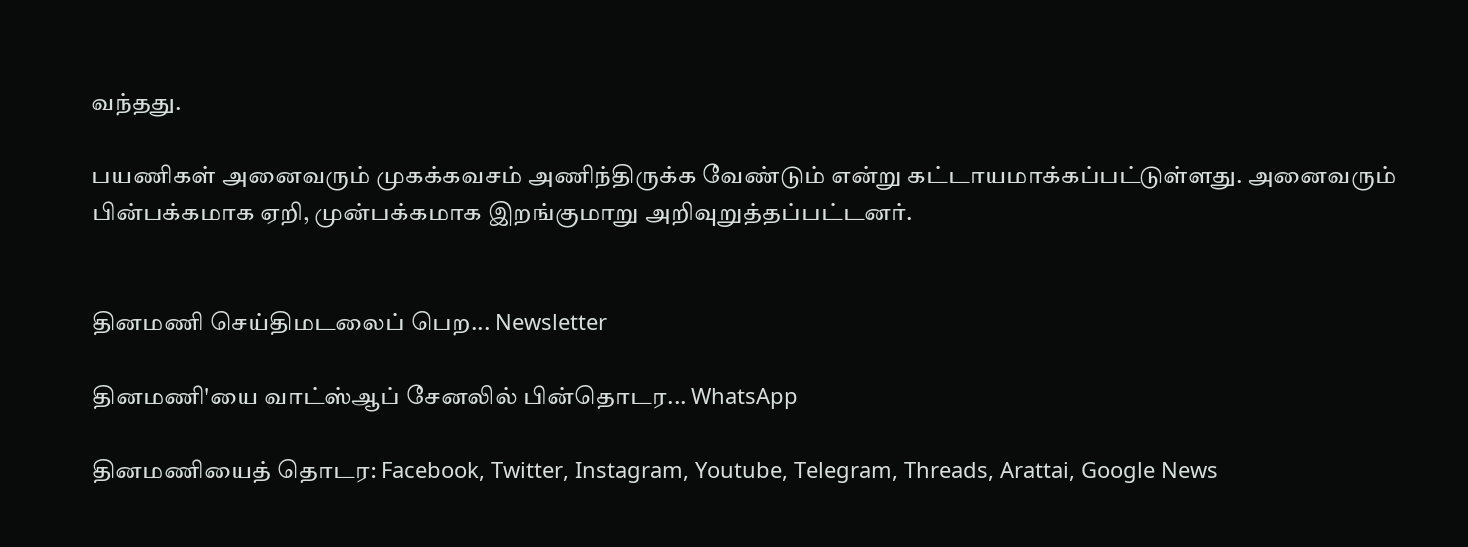வந்தது.

பயணிகள் அனைவரும் முகக்கவசம் அணிந்திருக்க வேண்டும் என்று கட்டாயமாக்கப்பட்டுள்ளது. அனைவரும் பின்பக்கமாக ஏறி, முன்பக்கமாக இறங்குமாறு அறிவுறுத்தப்பட்டனர்.


தினமணி செய்திமடலைப் பெற... Newsletter

தினமணி'யை வாட்ஸ்ஆப் சேனலில் பின்தொடர... WhatsApp

தினமணியைத் தொடர: Facebook, Twitter, Instagram, Youtube, Telegram, Threads, Arattai, Google News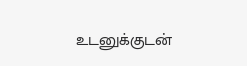உடனுக்குடன்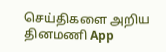செய்திகளை அறிய தினமணி App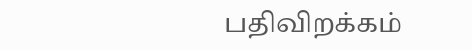பதிவிறக்கம்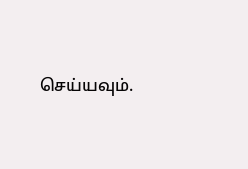செய்யவும்.